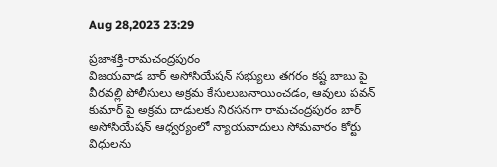Aug 28,2023 23:29

ప్రజాశక్తి-రామచంద్రపురం
విజయవాడ బార్‌ అసోసియేషన్‌ సభ్యులు తగరం కష్ట బాబు పై వీరవల్లి పోలీసులు అక్రమ కేసులుబనాయించడం, ఆవులు పవన్‌ కుమార్‌ పై అక్రమ దాడులకు నిరసనగా రామచంద్రపురం బార్‌ అసోసియేషన్‌ ఆధ్వర్యంలో న్యాయవాదులు సోమవారం కోర్టు విధులను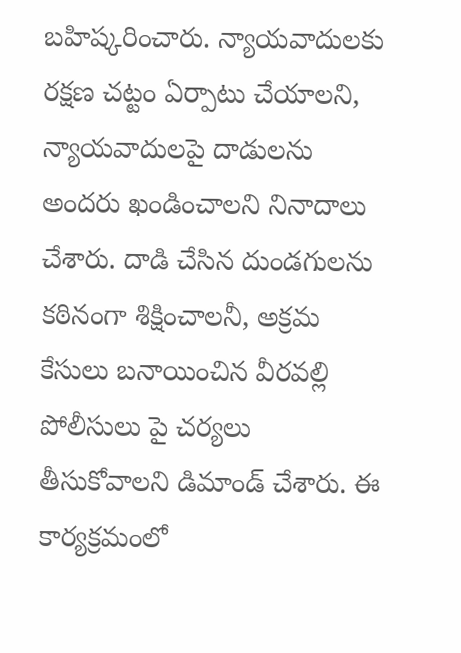బహిష్కరించారు. న్యాయవాదులకు రక్షణ చట్టం ఏర్పాటు చేయాలని, న్యాయవాదులపై దాడులను అందరు ఖండించాలని నినాదాలు చేశారు. దాడి చేసిన దుండగులను కఠినంగా శిక్షించాలనీ, అక్రమ కేసులు బనాయించిన వీరవల్లి పోలీసులు పై చర్యలు తీసుకోవాలని డిమాండ్‌ చేశారు. ఈ కార్యక్రమంలో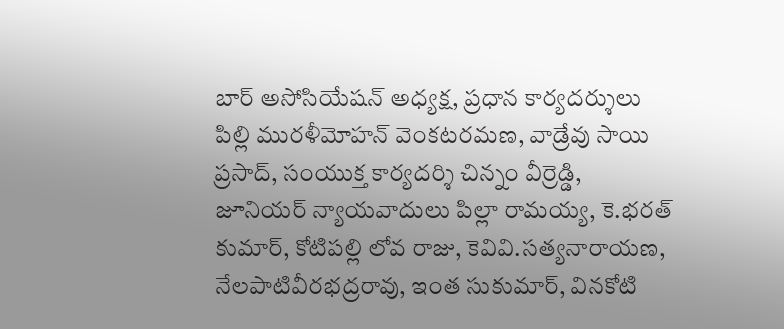బార్‌ అసోసియేషన్‌ అధ్యక్ష, ప్రధాన కార్యదర్శులు పిల్లి మురళీమోహన్‌ వెంకటరమణ, వాడ్రేవు సాయి ప్రసాద్‌, సంయుక్త కార్యదర్శి చిన్నం వీర్రెడ్డి, జూనియర్‌ న్యాయవాదులు పిల్లా రామయ్య, కె.భరత్‌ కుమార్‌, కోటిపల్లి లోవ రాజు, కెవివి.సత్యనారాయణ, నేలపాటివీరభద్రరావు, ఇంత సుకుమార్‌, వినకోటి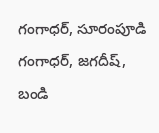గంగాధర్‌, సూరంపూడి గంగాధర్‌, జగదీష్‌, బండి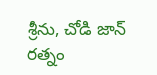శ్రీను, చోడి జాన్‌ రత్నం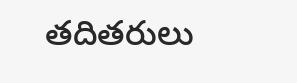తదితరులు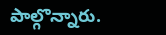పాల్గొన్నారు.